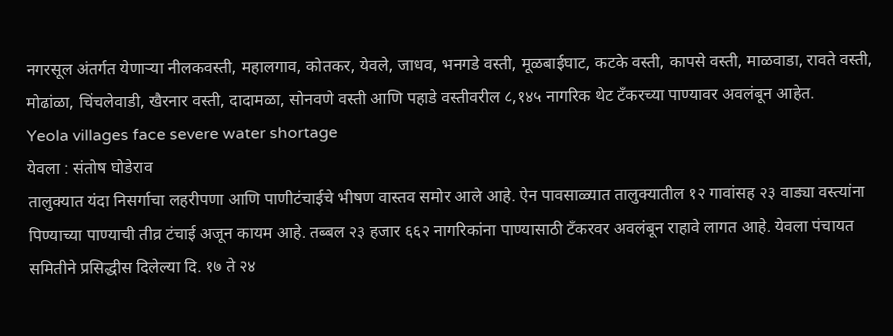नगरसूल अंतर्गत येणाऱ्या नीलकवस्ती, महालगाव, कोतकर, येवले, जाधव, भनगडे वस्ती, मूळबाईघाट, कटके वस्ती, कापसे वस्ती, माळवाडा, रावते वस्ती, मोढांळा, चिंचलेवाडी, खैरनार वस्ती, दादामळा, सोनवणे वस्ती आणि पहाडे वस्तीवरील ८,१४५ नागरिक थेट टँकरच्या पाण्यावर अवलंबून आहेत.
Yeola villages face severe water shortage
येवला : संतोष घोडेराव
तालुक्यात यंदा निसर्गाचा लहरीपणा आणि पाणीटंचाईचे भीषण वास्तव समोर आले आहे. ऐन पावसाळ्यात तालुक्यातील १२ गावांसह २३ वाड्या वस्त्यांना पिण्याच्या पाण्याची तीव्र टंचाई अजून कायम आहे. तब्बल २३ हजार ६६२ नागरिकांना पाण्यासाठी टँकरवर अवलंबून राहावे लागत आहे. येवला पंचायत समितीने प्रसिद्धीस दिलेल्या दि. १७ ते २४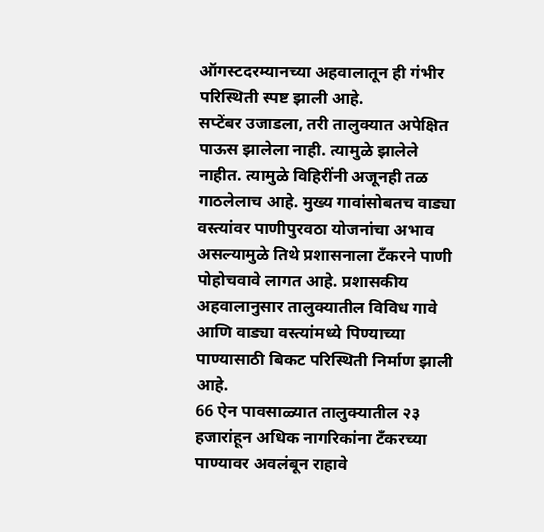ऑगस्टदरम्यानच्या अहवालातून ही गंभीर परिस्थिती स्पष्ट झाली आहे.
सप्टेंबर उजाडला, तरी तालुक्यात अपेक्षित पाऊस झालेला नाही. त्यामुळे झालेले नाहीत. त्यामुळे विहिरींनी अजूनही तळ गाठलेलाच आहे. मुख्य गावांसोबतच वाड्या वस्त्यांवर पाणीपुरवठा योजनांचा अभाव असल्यामुळे तिथे प्रशासनाला टँकरने पाणी पोहोचवावे लागत आहे. प्रशासकीय अहवालानुसार तालुक्यातील विविध गावे आणि वाड्या वस्त्यांमध्ये पिण्याच्या पाण्यासाठी बिकट परिस्थिती निर्माण झाली आहे.
66 ऐन पावसाळ्यात तालुक्यातील २३ हजारांहून अधिक नागरिकांना टँकरच्या पाण्यावर अवलंबून राहावे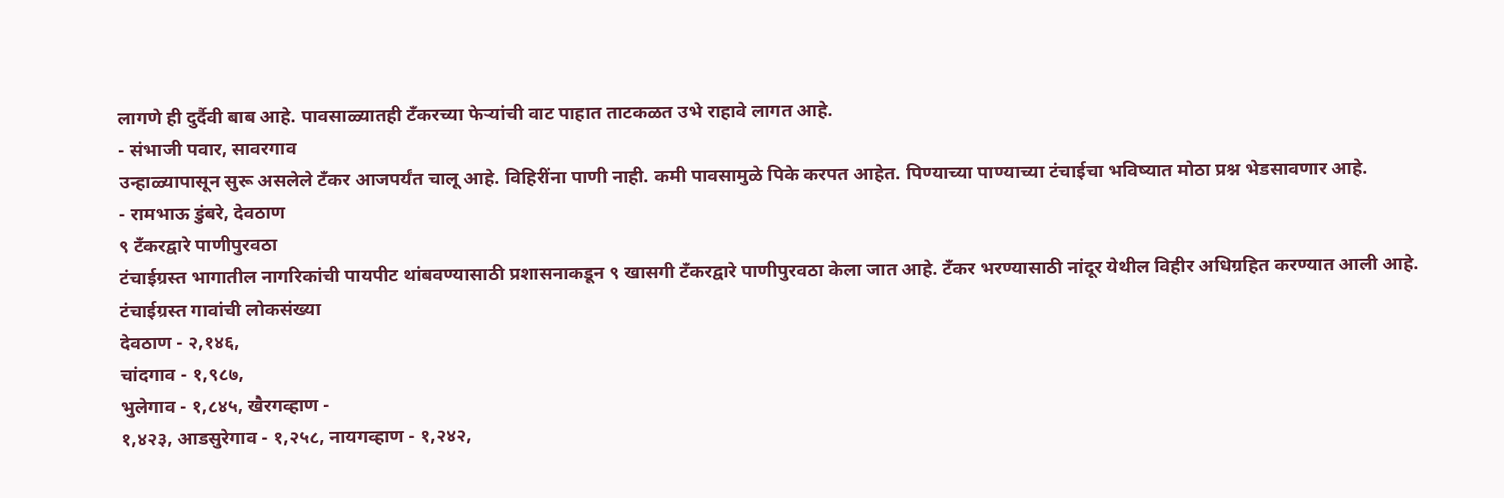लागणे ही दुर्दैवी बाब आहे. पावसाळ्यातही टँकरच्या फेऱ्यांची वाट पाहात ताटकळत उभे राहावे लागत आहे.
- संभाजी पवार, सावरगाव
उन्हाळ्यापासून सुरू असलेले टँकर आजपर्यंत चालू आहे. विहिरींना पाणी नाही. कमी पावसामुळे पिके करपत आहेत. पिण्याच्या पाण्याच्या टंचाईचा भविष्यात मोठा प्रश्न भेडसावणार आहे.
- रामभाऊ डुंबरे, देवठाण
९ टँकरद्वारे पाणीपुरवठा
टंचाईग्रस्त भागातील नागरिकांची पायपीट थांबवण्यासाठी प्रशासनाकडून ९ खासगी टँकरद्वारे पाणीपुरवठा केला जात आहे. टँकर भरण्यासाठी नांदूर येथील विहीर अधिग्रहित करण्यात आली आहे.
टंचाईग्रस्त गावांची लोकसंख्या
देवठाण - २,१४६,
चांदगाव - १,९८७,
भुलेगाव - १,८४५, खैरगव्हाण -
१,४२३, आडसुरेगाव - १,२५८, नायगव्हाण - १,२४२,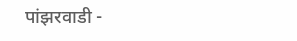पांझरवाडी -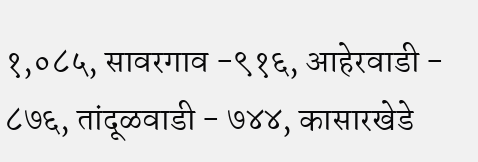१,०८५, सावरगाव -९१६, आहेरवाडी - ८७६, तांदूळवाडी - ७४४, कासारखेडे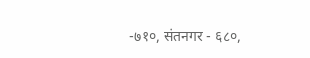-७१०, संतनगर - ६८०,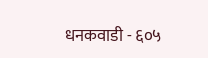धनकवाडी - ६०५